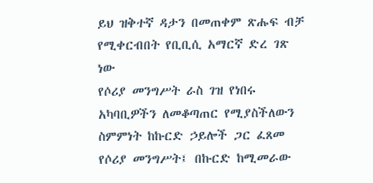ይህ ዝቅተኛ ዳታን በመጠቀም ጽሑፍ ብቻ የሚቀርብበት የቢቢሲ አማርኛ ድረ ገጽ ነው
የሶሪያ መንግሥት ራስ ገዝ የነበሩ አካባቢዎችን ለመቆጣጠር የሚያስችለውን ስምምነት ከኩርድ ኃይሎች ጋር ፈጸመ
የሶሪያ መንግሥት፤ በኩርድ ከሚመራው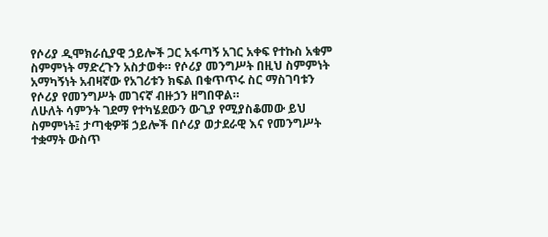የሶሪያ ዲሞክራሲያዊ ኃይሎች ጋር አፋጣኝ አገር አቀፍ የተኩስ አቁም ስምምነት ማድረጉን አስታወቀ። የሶሪያ መንግሥት በዚህ ስምምነት አማካኝነት አብዛኛው የአገሪቱን ክፍል በቁጥጥሩ ስር ማስገባቱን የሶሪያ የመንግሥት መገናኛ ብዙኃን ዘግበዋል።
ለሁለት ሳምንት ገደማ የተካሄደውን ውጊያ የሚያስቆመው ይህ ስምምነት፤ ታጣቂዎቹ ኃይሎች በሶሪያ ወታደራዊ እና የመንግሥት ተቋማት ውስጥ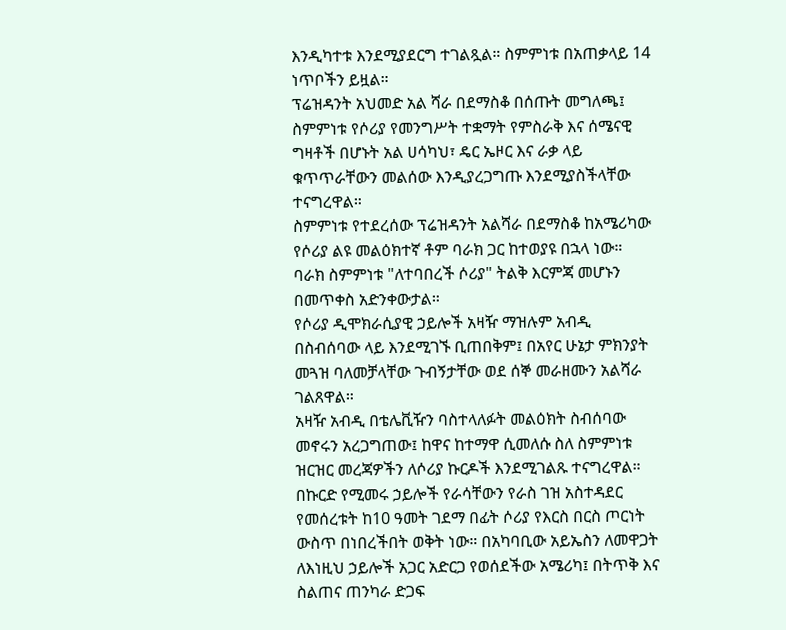እንዲካተቱ እንደሚያደርግ ተገልጿል። ስምምነቱ በአጠቃላይ 14 ነጥቦችን ይዟል።
ፕሬዝዳንት አህመድ አል ሻራ በደማስቆ በሰጡት መግለጫ፤ ስምምነቱ የሶሪያ የመንግሥት ተቋማት የምስራቅ እና ሰሜናዊ ግዛቶች በሆኑት አል ሀሳካህ፣ ዴር ኤዞር እና ራቃ ላይ ቁጥጥራቸውን መልሰው እንዲያረጋግጡ እንደሚያስችላቸው ተናግረዋል።
ስምምነቱ የተደረሰው ፕሬዝዳንት አልሻራ በደማስቆ ከአሜሪካው የሶሪያ ልዩ መልዕክተኛ ቶም ባራክ ጋር ከተወያዩ በኋላ ነው። ባራክ ስምምነቱ "ለተባበረች ሶሪያ" ትልቅ እርምጃ መሆኑን በመጥቀስ አድንቀውታል።
የሶሪያ ዲሞክራሲያዊ ኃይሎች አዛዥ ማዝሉም አብዲ በስብሰባው ላይ እንደሚገኙ ቢጠበቅም፤ በአየር ሁኔታ ምክንያት መጓዝ ባለመቻላቸው ጉብኝታቸው ወደ ሰኞ መራዘሙን አልሻራ ገልጸዋል።
አዛዥ አብዲ በቴሌቪዥን ባስተላለፉት መልዕክት ስብሰባው መኖሩን አረጋግጠው፤ ከዋና ከተማዋ ሲመለሱ ስለ ስምምነቱ ዝርዝር መረጃዎችን ለሶሪያ ኩርዶች እንደሚገልጹ ተናግረዋል።
በኩርድ የሚመሩ ኃይሎች የራሳቸውን የራስ ገዝ አስተዳደር የመሰረቱት ከ10 ዓመት ገደማ በፊት ሶሪያ የእርስ በርስ ጦርነት ውስጥ በነበረችበት ወቅት ነው። በአካባቢው አይኤስን ለመዋጋት ለእነዚህ ኃይሎች አጋር አድርጋ የወሰደችው አሜሪካ፤ በትጥቅ እና ስልጠና ጠንካራ ድጋፍ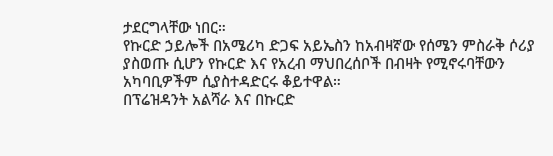ታደርግላቸው ነበር።
የኩርድ ኃይሎች በአሜሪካ ድጋፍ አይኤስን ከአብዛኛው የሰሜን ምስራቅ ሶሪያ ያስወጡ ሲሆን የኩርድ እና የአረብ ማህበረሰቦች በብዛት የሚኖሩባቸውን አካባቢዎችም ሲያስተዳድርሩ ቆይተዋል።
በፕሬዝዳንት አልሻራ እና በኩርድ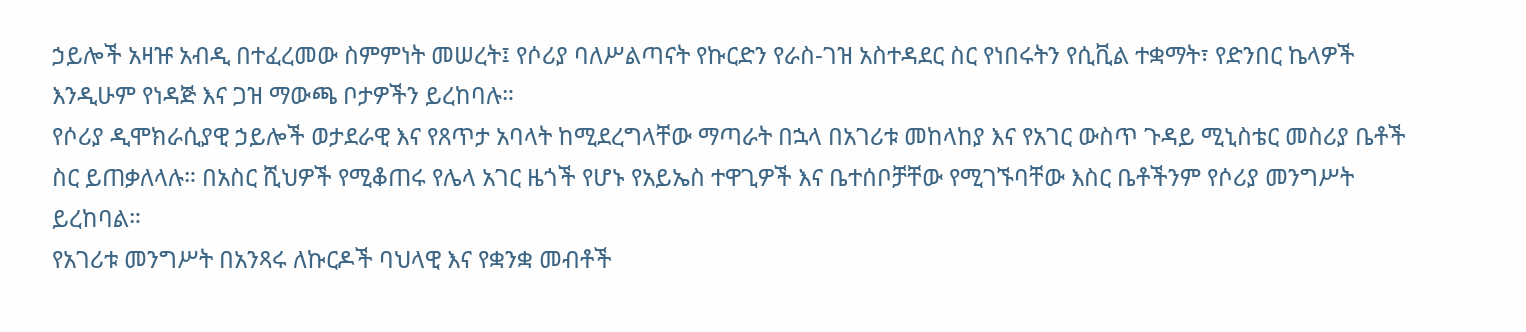ኃይሎች አዛዡ አብዲ በተፈረመው ስምምነት መሠረት፤ የሶሪያ ባለሥልጣናት የኩርድን የራስ-ገዝ አስተዳደር ስር የነበሩትን የሲቪል ተቋማት፣ የድንበር ኬላዎች እንዲሁም የነዳጅ እና ጋዝ ማውጫ ቦታዎችን ይረከባሉ።
የሶሪያ ዲሞክራሲያዊ ኃይሎች ወታደራዊ እና የጸጥታ አባላት ከሚደረግላቸው ማጣራት በኋላ በአገሪቱ መከላከያ እና የአገር ውስጥ ጉዳይ ሚኒስቴር መስሪያ ቤቶች ስር ይጠቃለላሉ። በአስር ሺህዎች የሚቆጠሩ የሌላ አገር ዜጎች የሆኑ የአይኤስ ተዋጊዎች እና ቤተሰቦቻቸው የሚገኙባቸው እስር ቤቶችንም የሶሪያ መንግሥት ይረከባል።
የአገሪቱ መንግሥት በአንጻሩ ለኩርዶች ባህላዊ እና የቋንቋ መብቶች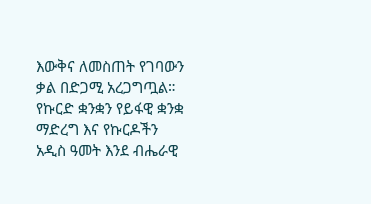እውቅና ለመስጠት የገባውን ቃል በድጋሚ አረጋግጧል። የኩርድ ቋንቋን የይፋዊ ቋንቋ ማድረግ እና የኩርዶችን አዲስ ዓመት እንደ ብሔራዊ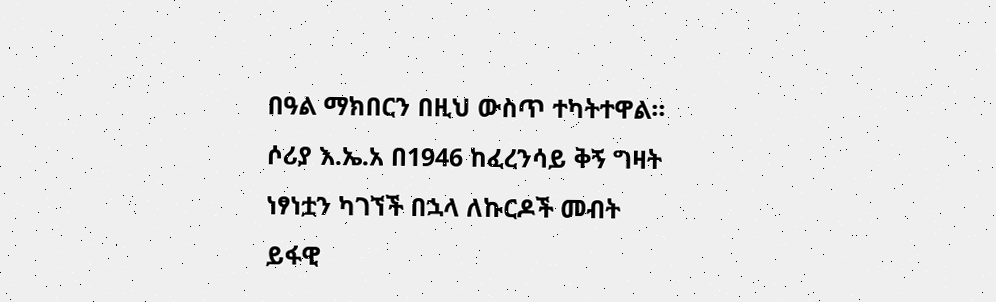በዓል ማክበርን በዚህ ውስጥ ተካትተዋል።
ሶሪያ እ.ኤ.አ በ1946 ከፈረንሳይ ቅኝ ግዛት ነፃነቷን ካገኘች በኋላ ለኩርዶች መብት ይፋዊ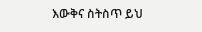እውቅና ስትስጥ ይህ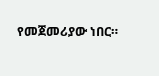የመጀመሪያው ነበር።